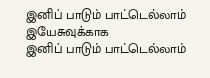இனிப் பாடும் பாட்டெல்லாம் இயேசுவுக்காக
இனிப் பாடும் பாட்டெல்லாம்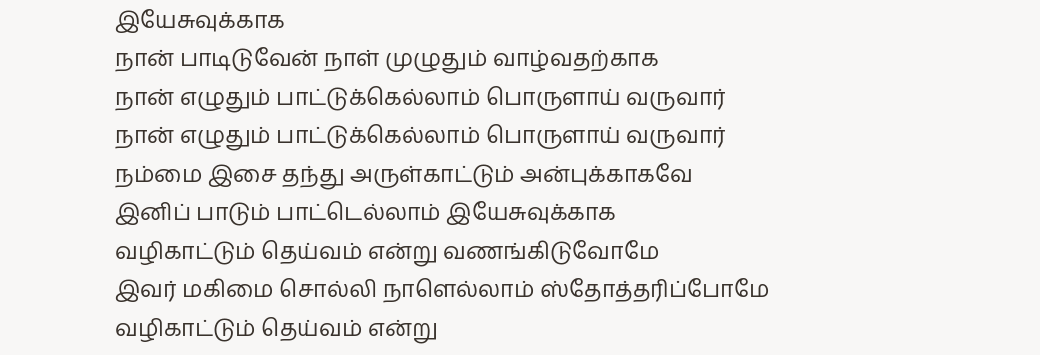இயேசுவுக்காக
நான் பாடிடுவேன் நாள் முழுதும் வாழ்வதற்காக
நான் எழுதும் பாட்டுக்கெல்லாம் பொருளாய் வருவார்
நான் எழுதும் பாட்டுக்கெல்லாம் பொருளாய் வருவார்
நம்மை இசை தந்து அருள்காட்டும் அன்புக்காகவே
இனிப் பாடும் பாட்டெல்லாம் இயேசுவுக்காக
வழிகாட்டும் தெய்வம் என்று வணங்கிடுவோமே
இவர் மகிமை சொல்லி நாளெல்லாம் ஸ்தோத்தரிப்போமே
வழிகாட்டும் தெய்வம் என்று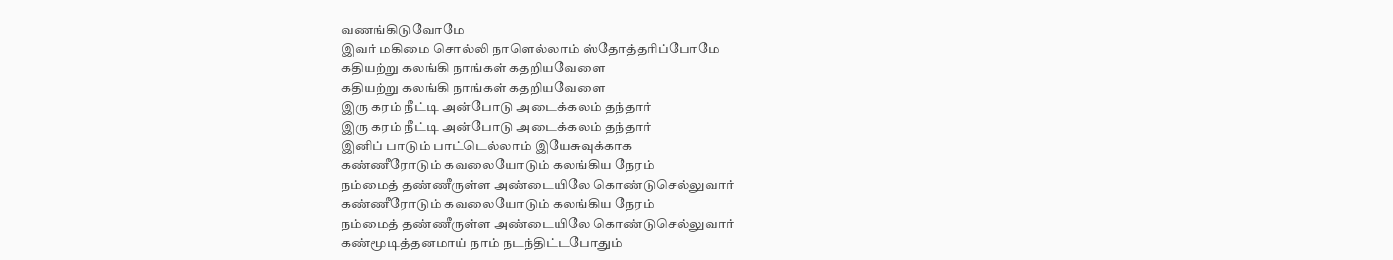வணங்கிடுவோமே
இவர் மகிமை சொல்லி நாளெல்லாம் ஸ்தோத்தரிப்போமே
கதியற்று கலங்கி நாங்கள் கதறியவேளை
கதியற்று கலங்கி நாங்கள் கதறியவேளை
இரு கரம் நீட்டி அன்போடு அடைக்கலம் தந்தார்
இரு கரம் நீட்டி அன்போடு அடைக்கலம் தந்தார்
இனிப் பாடும் பாட்டெல்லாம் இயேசுவுக்காக
கண்ணீரோடும் கவலையோடும் கலங்கிய நேரம்
நம்மைத் தண்ணீருள்ள அண்டையிலே கொண்டுசெல்லுவார்
கண்ணீரோடும் கவலையோடும் கலங்கிய நேரம்
நம்மைத் தண்ணீருள்ள அண்டையிலே கொண்டுசெல்லுவார்
கண்மூடித்தனமாய் நாம் நடந்திட்டபோதும்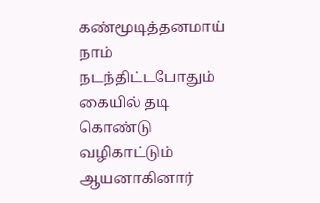கண்மூடித்தனமாய் நாம் நடந்திட்டபோதும்
கையில் தடி கொண்டு வழிகாட்டும் ஆயனாகினார்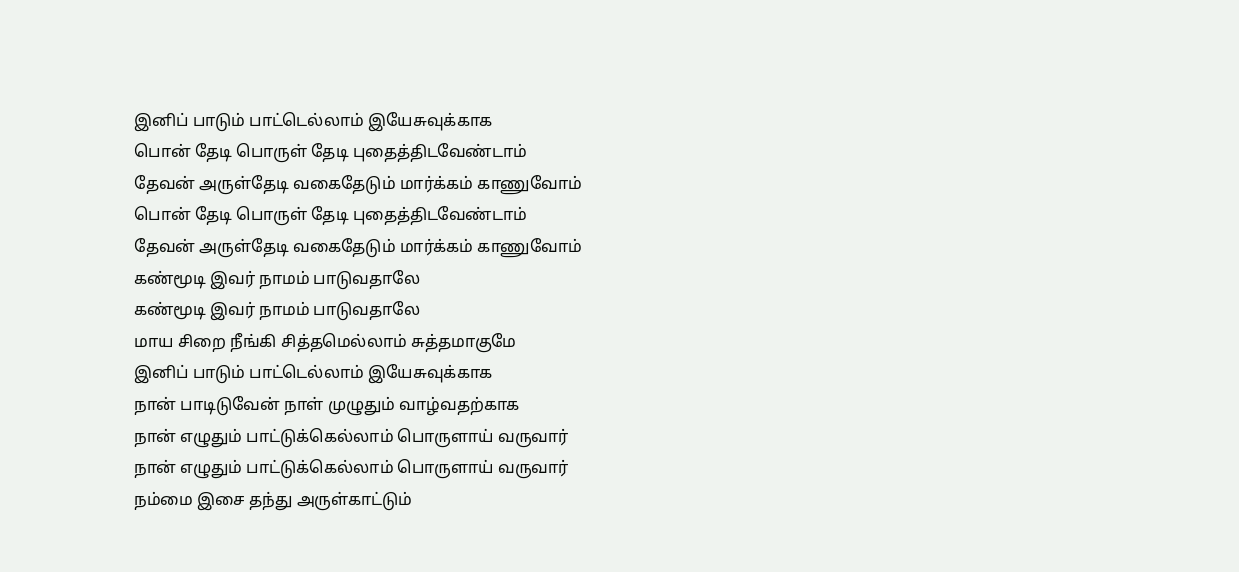இனிப் பாடும் பாட்டெல்லாம் இயேசுவுக்காக
பொன் தேடி பொருள் தேடி புதைத்திடவேண்டாம்
தேவன் அருள்தேடி வகைதேடும் மார்க்கம் காணுவோம்
பொன் தேடி பொருள் தேடி புதைத்திடவேண்டாம்
தேவன் அருள்தேடி வகைதேடும் மார்க்கம் காணுவோம்
கண்மூடி இவர் நாமம் பாடுவதாலே
கண்மூடி இவர் நாமம் பாடுவதாலே
மாய சிறை நீங்கி சித்தமெல்லாம் சுத்தமாகுமே
இனிப் பாடும் பாட்டெல்லாம் இயேசுவுக்காக
நான் பாடிடுவேன் நாள் முழுதும் வாழ்வதற்காக
நான் எழுதும் பாட்டுக்கெல்லாம் பொருளாய் வருவார்
நான் எழுதும் பாட்டுக்கெல்லாம் பொருளாய் வருவார்
நம்மை இசை தந்து அருள்காட்டும்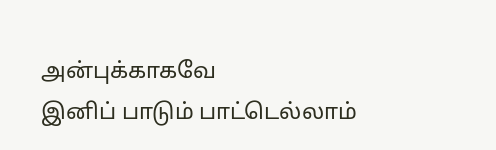அன்புக்காகவே
இனிப் பாடும் பாட்டெல்லாம்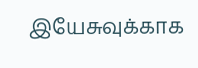இயேசுவுக்காக